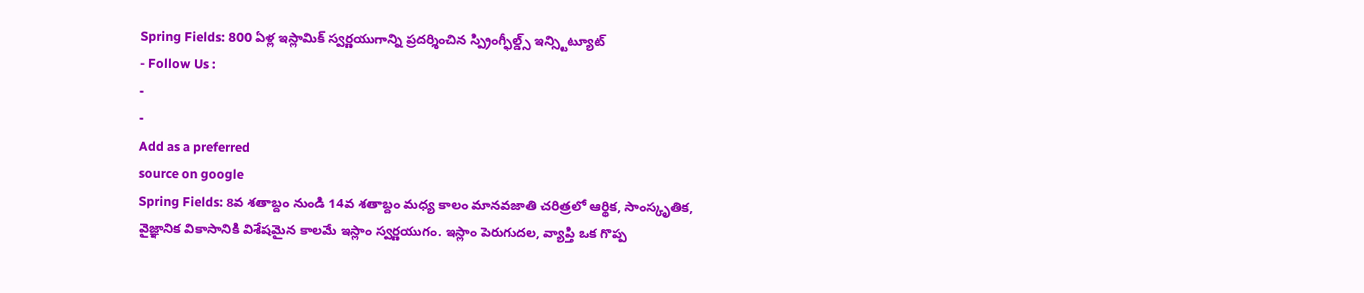Spring Fields: 800 ఏళ్ల ఇస్లామిక్ స్వర్ణయుగాన్ని ప్రదర్శించిన స్ప్రింగ్ఫీల్డ్స్ ఇన్స్టిట్యూట్
- Follow Us :
-
-
Add as a preferred
source on google
Spring Fields: 8వ శతాబ్దం నుండి 14వ శతాబ్దం మధ్య కాలం మానవజాతి చరిత్రలో ఆర్థిక, సాంస్కృతిక, వైజ్ఞానిక వికాసానికి విశేషమైన కాలమే ఇస్లాం స్వర్ణయుగం. ఇస్లాం పెరుగుదల, వ్యాప్తి ఒక గొప్ప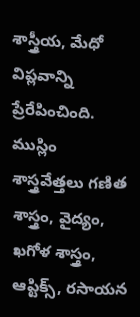శాస్త్రీయ, మేధో విప్లవాన్ని ప్రేరేపించింది. ముస్లిం శాస్త్రవేత్తలు గణిత శాస్త్రం, వైద్యం, ఖగోళ శాస్త్రం, ఆప్టిక్స్, రసాయన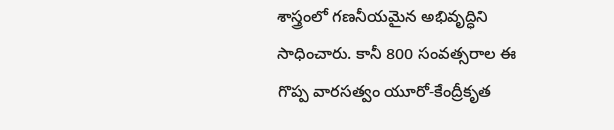శాస్త్రంలో గణనీయమైన అభివృద్ధిని సాధించారు. కానీ 800 సంవత్సరాల ఈ గొప్ప వారసత్వం యూరో-కేంద్రీకృత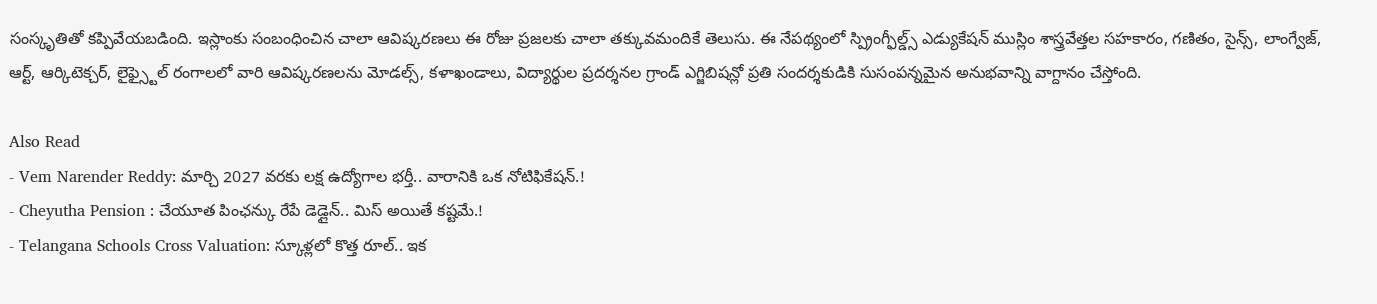సంస్కృతితో కప్పివేయబడింది. ఇస్లాంకు సంబంధించిన చాలా ఆవిష్కరణలు ఈ రోజు ప్రజలకు చాలా తక్కువమందికే తెలుసు. ఈ నేపథ్యంలో స్ప్రింగ్ఫీల్డ్స్ ఎడ్యుకేషన్ ముస్లిం శాస్త్రవేత్తల సహకారం, గణితం, సైన్స్, లాంగ్వేజ్, ఆర్ట్, ఆర్కిటెక్చర్, లైఫ్స్టైల్ రంగాలలో వారి ఆవిష్కరణలను మోడల్స్, కళాఖండాలు, విద్యార్థుల ప్రదర్శనల గ్రాండ్ ఎగ్జిబిషన్లో ప్రతి సందర్శకుడికి సుసంపన్నమైన అనుభవాన్ని వాగ్దానం చేస్తోంది.

Also Read
- Vem Narender Reddy: మార్చి 2027 వరకు లక్ష ఉద్యోగాల భర్తీ.. వారానికి ఒక నోటిఫికేషన్.!
- Cheyutha Pension : చేయూత పింఛన్కు రేపే డెడ్లైన్.. మిస్ అయితే కష్టమే.!
- Telangana Schools Cross Valuation: స్కూళ్లలో కొత్త రూల్.. ఇక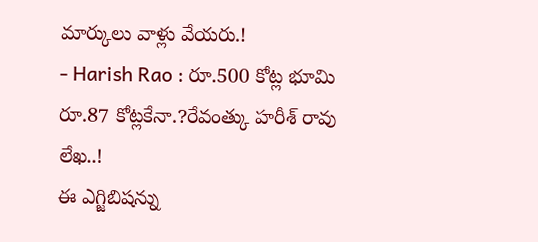మార్కులు వాళ్లు వేయరు.!
- Harish Rao : రూ.500 కోట్ల భూమి రూ.87 కోట్లకేనా.?రేవంత్కు హరీశ్ రావు లేఖ..!
ఈ ఎగ్జిబిషన్ను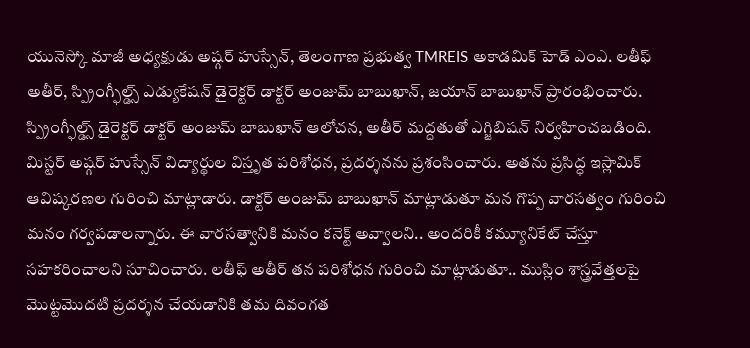యునెస్కో మాజీ అధ్యక్షుడు అష్గర్ హుస్సేన్, తెలంగాణ ప్రభుత్వ TMREIS అకాడమిక్ హెడ్ ఎంఎ. లతీఫ్ అతీర్, స్ప్రింగ్ఫీల్డ్స్ ఎడ్యుకేషన్ డైరెక్టర్ డాక్టర్ అంజుమ్ బాబుఖాన్, జయాన్ బాబుఖాన్ ప్రారంభించారు. స్ప్రింగ్ఫీల్డ్స్ డైరెక్టర్ డాక్టర్ అంజుమ్ బాబుఖాన్ ఆలోచన, అతీర్ మద్దతుతో ఎగ్జిబిషన్ నిర్వహించబడింది. మిస్టర్ అష్గర్ హుస్సేన్ విద్యార్థుల విస్తృత పరిశోధన, ప్రదర్శనను ప్రశంసించారు. అతను ప్రసిద్ధ ఇస్లామిక్ ఆవిష్కరణల గురించి మాట్లాడారు. డాక్టర్ అంజుమ్ బాబుఖాన్ మాట్లాడుతూ మన గొప్ప వారసత్వం గురించి మనం గర్వపడాలన్నారు. ఈ వారసత్వానికి మనం కనెక్ట్ అవ్వాలని.. అందరికీ కమ్యూనికేట్ చేస్తూ సహకరించాలని సూచించారు. లతీఫ్ అతీర్ తన పరిశోధన గురించి మాట్లాడుతూ.. ముస్లిం శాస్త్రవేత్తలపై మొట్టమొదటి ప్రదర్శన చేయడానికి తమ దివంగత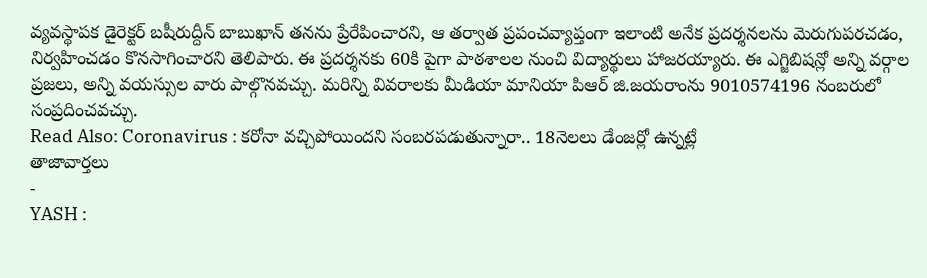వ్యవస్థాపక డైరెక్టర్ బషీరుద్దీన్ బాబుఖాన్ తనను ప్రేరేపించారని, ఆ తర్వాత ప్రపంచవ్యాప్తంగా ఇలాంటి అనేక ప్రదర్శనలను మెరుగుపరచడం, నిర్వహించడం కొనసాగించారని తెలిపారు. ఈ ప్రదర్శనకు 60కి పైగా పాఠశాలల నుంచి విద్యార్థులు హాజరయ్యారు. ఈ ఎగ్జిబిషన్లో అన్ని వర్గాల ప్రజలు, అన్ని వయస్సుల వారు పాల్గొనవచ్చు. మరిన్ని వివరాలకు మీడియా మానియా పిఆర్ జి.జయరాంను 9010574196 నంబరులో సంప్రదించవచ్చు.
Read Also: Coronavirus : కరోనా వచ్చిపోయిందని సంబరపడుతున్నారా.. 18నెలలు డేంజర్లో ఉన్నట్లే
తాజావార్తలు
-
YASH :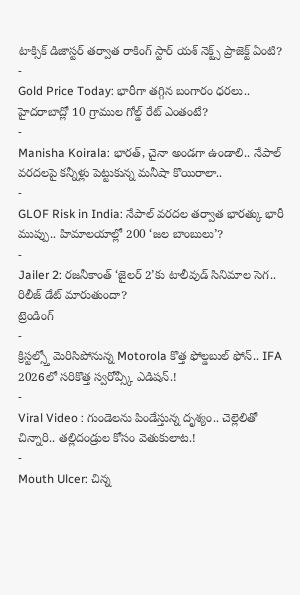టాక్సిక్ డిజాస్టర్ తర్వాత రాకింగ్ స్టార్ యశ్ నెక్ట్స్ ప్రాజెక్ట్ ఏంటి?
-
Gold Price Today: భారీగా తగ్గిన బంగారం ధరలు.. హైదరాబాద్లో 10 గ్రాముల గోల్డ్ రేట్ ఎంతంటే?
-
Manisha Koirala: భారత్, చైనా అండగా ఉండాలి.. నేపాల్ వరదలపై కన్నీళ్లు పెట్టుకున్న మనీషా కొయిరాలా..
-
GLOF Risk in India: నేపాల్ వరదల తర్వాత భారత్కు భారీ ముప్పు.. హిమాలయాల్లో 200 ‘జల బాంబులు’?
-
Jailer 2: రజనీకాంత్ ‘జైలర్ 2’కు టాలీవుడ్ సినిమాల సెగ.. రిలీజ్ డేట్ మారుతుందా?
ట్రెండింగ్
-
క్రిస్టల్స్తో మెరిసిపోనున్న Motorola కొత్త ఫోల్డబుల్ ఫోన్.. IFA 2026లో సరికొత్త స్వరోవ్స్కీ ఎడిషన్.!
-
Viral Video : గుండెలను పిండేస్తున్న దృశ్యం.. చెల్లెలితో చిన్నారి.. తల్లిదండ్రుల కోసం వెతుకులాట.!
-
Mouth Ulcer: చిన్న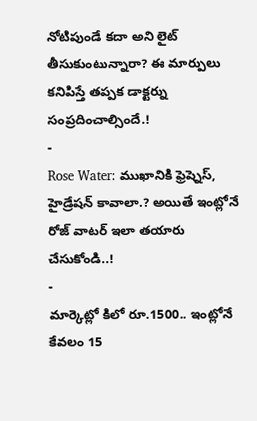నోటిపుండే కదా అని లైట్ తీసుకుంటున్నారా? ఈ మార్పులు కనిపిస్తే తప్పక డాక్టర్ను సంప్రదించాల్సిందే.!
-
Rose Water: ముఖానికి ఫ్రెష్నెస్, హైడ్రేషన్ కావాలా.? అయితే ఇంట్లోనే రోజ్ వాటర్ ఇలా తయారు చేసుకోండి..!
-
మార్కెట్లో కిలో రూ.1500.. ఇంట్లోనే కేవలం 15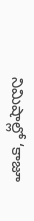నిమిషాల్లో ‘కాజూ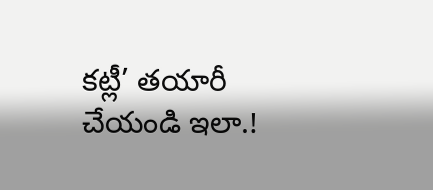కట్లీ’ తయారీ చేయండి ఇలా.!